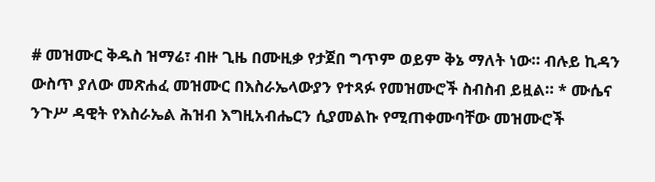# መዝሙር ቅዱስ ዝማሬ፣ ብዙ ጊዜ በሙዚቃ የታጀበ ግጥም ወይም ቅኔ ማለት ነው። ብሉይ ኪዳን ውስጥ ያለው መጽሐፈ መዝሙር በእስራኤላውያን የተጻፉ የመዝሙሮች ስብስብ ይዟል። * ሙሴና ንጉሥ ዳዊት የእስራኤል ሕዝብ እግዚአብሔርን ሲያመልኩ የሚጠቀሙባቸው መዝሙሮች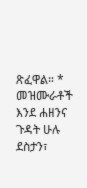ጽፈዋል። * መዝሙራቶች እንደ ሐዘንና ጉዳት ሁሉ ደስታን፣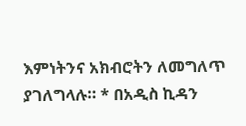እምነትንና አክብሮትን ለመግለጥ ያገለግላሉ። * በአዲስ ኪዳን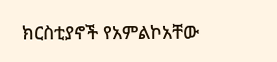ክርስቲያኖች የአምልኮአቸው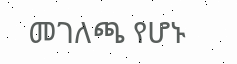መገለጫ የሆኑ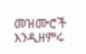መዝሙሮች እንዲዘምሩ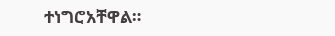ተነግሮአቸዋል።